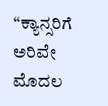“ಕ್ಯಾನ್ಸರಿಗೆ ಅರಿವೇ ಮೊದಲ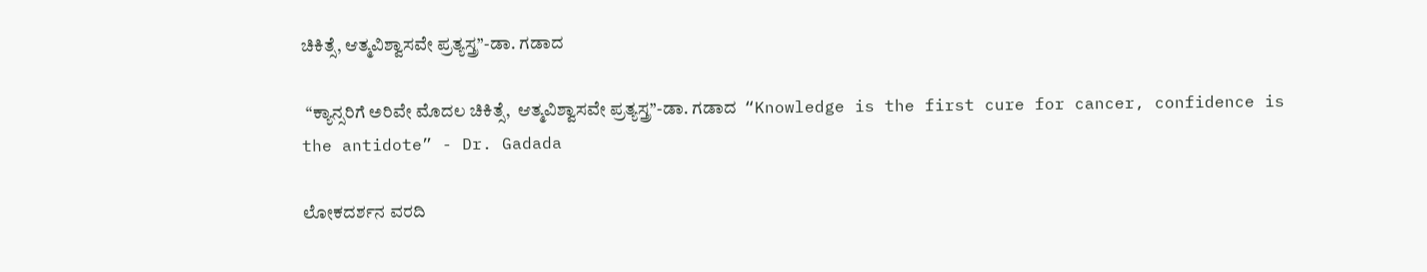ಚಿಕಿತ್ಸೆ, ಆತ್ಮವಿಶ್ವಾಸವೇ ಪ್ರತ್ಯಸ್ತ್ರ”-ಡಾ. ಗಡಾದ

 “ಕ್ಯಾನ್ಸರಿಗೆ ಅರಿವೇ ಮೊದಲ ಚಿಕಿತ್ಸೆ,  ಆತ್ಮವಿಶ್ವಾಸವೇ ಪ್ರತ್ಯಸ್ತ್ರ”-ಡಾ. ಗಡಾದ  “Knowledge is the first cure for cancer, confidence is the antidote” - Dr. Gadada

ಲೋಕದರ್ಶನ ವರದಿ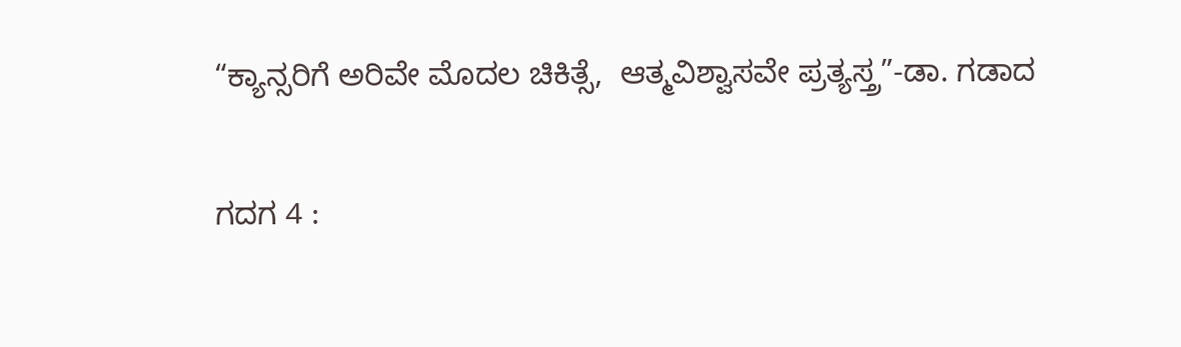“ಕ್ಯಾನ್ಸರಿಗೆ ಅರಿವೇ ಮೊದಲ ಚಿಕಿತ್ಸೆ,  ಆತ್ಮವಿಶ್ವಾಸವೇ ಪ್ರತ್ಯಸ್ತ್ರ”-ಡಾ. ಗಡಾದ

ಗದಗ 4 :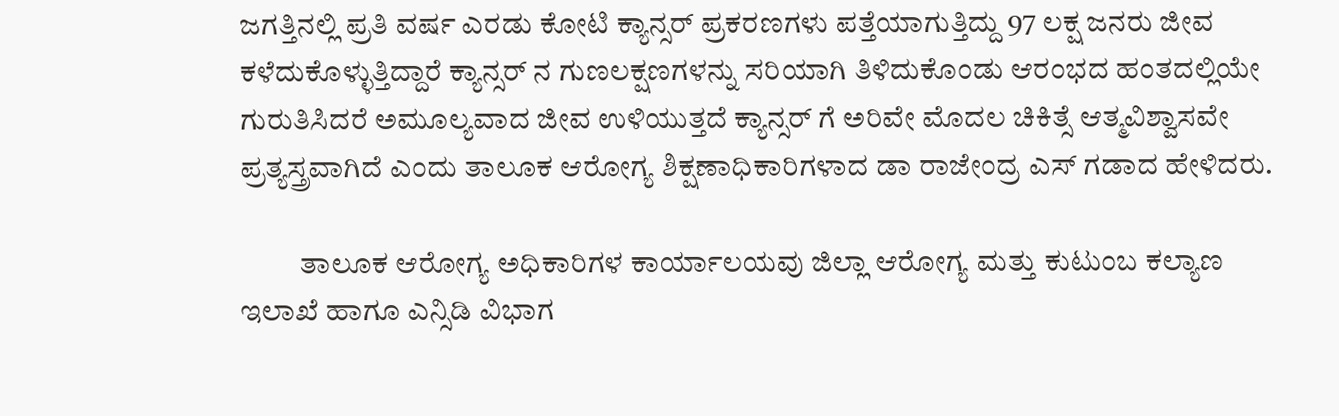ಜಗತ್ತಿನಲ್ಲಿ ಪ್ರತಿ ವರ್ಷ ಎರಡು ಕೋಟಿ ಕ್ಯಾನ್ಸರ್ ಪ್ರಕರಣಗಳು ಪತ್ತೆಯಾಗುತ್ತಿದ್ದು 97 ಲಕ್ಷ ಜನರು ಜೀವ ಕಳೆದುಕೊಳ್ಳುತ್ತಿದ್ದಾರೆ ಕ್ಯಾನ್ಸರ್ ನ ಗುಣಲಕ್ಷಣಗಳನ್ನು ಸರಿಯಾಗಿ ತಿಳಿದುಕೊಂಡು ಆರಂಭದ ಹಂತದಲ್ಲಿಯೇ ಗುರುತಿಸಿದರೆ ಅಮೂಲ್ಯವಾದ ಜೀವ ಉಳಿಯುತ್ತದೆ ಕ್ಯಾನ್ಸರ್ ಗೆ ಅರಿವೇ ಮೊದಲ ಚಿಕಿತ್ಸೆ ಆತ್ಮವಿಶ್ವಾಸವೇ ಪ್ರತ್ಯಸ್ತ್ರವಾಗಿದೆ ಎಂದು ತಾಲೂಕ ಆರೋಗ್ಯ ಶಿಕ್ಷಣಾಧಿಕಾರಿಗಳಾದ ಡಾ ರಾಜೇಂದ್ರ ಎಸ್ ಗಡಾದ ಹೇಳಿದರು.

          ತಾಲೂಕ ಆರೋಗ್ಯ ಅಧಿಕಾರಿಗಳ ಕಾರ್ಯಾಲಯವು ಜಿಲ್ಲಾ ಆರೋಗ್ಯ ಮತ್ತು ಕುಟುಂಬ ಕಲ್ಯಾಣ ಇಲಾಖೆ ಹಾಗೂ ಎನ್ಸಿಡಿ ವಿಭಾಗ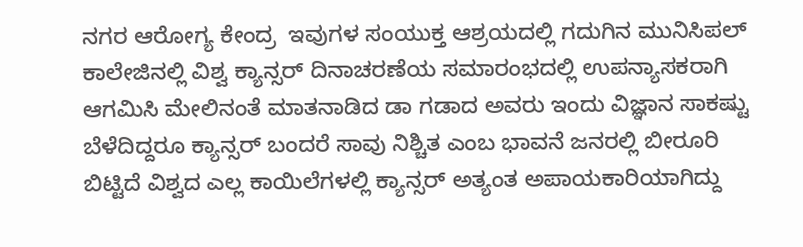ನಗರ ಆರೋಗ್ಯ ಕೇಂದ್ರ  ಇವುಗಳ ಸಂಯುಕ್ತ ಆಶ್ರಯದಲ್ಲಿ ಗದುಗಿನ ಮುನಿಸಿಪಲ್ ಕಾಲೇಜಿನಲ್ಲಿ ವಿಶ್ವ ಕ್ಯಾನ್ಸರ್ ದಿನಾಚರಣೆಯ ಸಮಾರಂಭದಲ್ಲಿ ಉಪನ್ಯಾಸಕರಾಗಿ ಆಗಮಿಸಿ ಮೇಲಿನಂತೆ ಮಾತನಾಡಿದ ಡಾ ಗಡಾದ ಅವರು ಇಂದು ವಿಜ್ಞಾನ ಸಾಕಷ್ಟು ಬೆಳೆದಿದ್ದರೂ ಕ್ಯಾನ್ಸರ್ ಬಂದರೆ ಸಾವು ನಿಶ್ಚಿತ ಎಂಬ ಭಾವನೆ ಜನರಲ್ಲಿ ಬೀರೂರಿ ಬಿಟ್ಟಿದೆ ವಿಶ್ವದ ಎಲ್ಲ ಕಾಯಿಲೆಗಳಲ್ಲಿ ಕ್ಯಾನ್ಸರ್ ಅತ್ಯಂತ ಅಪಾಯಕಾರಿಯಾಗಿದ್ದು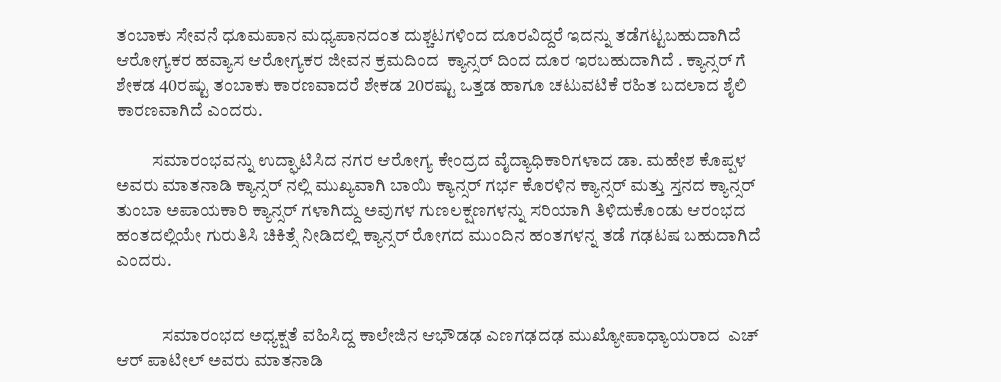ತಂಬಾಕು ಸೇವನೆ ಧೂಮಪಾನ ಮಧ್ಯಪಾನದಂತ ದುಶ್ಚಟಗಳಿಂದ ದೂರವಿದ್ದರೆ ಇದನ್ನು ತಡೆಗಟ್ಟಬಹುದಾಗಿದೆ ಆರೋಗ್ಯಕರ ಹವ್ಯಾಸ ಆರೋಗ್ಯಕರ ಜೀವನ ಕ್ರಮದಿಂದ  ಕ್ಯಾನ್ಸರ್ ದಿಂದ ದೂರ ಇರಬಹುದಾಗಿದೆ . ಕ್ಯಾನ್ಸರ್ ಗೆ ಶೇಕಡ 40ರಷ್ಟು ತಂಬಾಕು ಕಾರಣವಾದರೆ ಶೇಕಡ 20ರಷ್ಟು ಒತ್ತಡ ಹಾಗೂ ಚಟುವಟಿಕೆ ರಹಿತ ಬದಲಾದ ಶೈಲಿ ಕಾರಣವಾಗಿದೆ ಎಂದರು.

          ಸಮಾರಂಭವನ್ನು ಉದ್ಘಾಟಿಸಿದ ನಗರ ಆರೋಗ್ಯ ಕೇಂದ್ರದ ವೈದ್ಯಾಧಿಕಾರಿಗಳಾದ ಡಾ. ಮಹೇಶ ಕೊಪ್ಪಳ ಅವರು ಮಾತನಾಡಿ ಕ್ಯಾನ್ಸರ್ ನಲ್ಲಿ ಮುಖ್ಯವಾಗಿ ಬಾಯಿ ಕ್ಯಾನ್ಸರ್ ಗರ್ಭ ಕೊರಳಿನ ಕ್ಯಾನ್ಸರ್ ಮತ್ತು ಸ್ತನದ ಕ್ಯಾನ್ಸರ್ ತುಂಬಾ ಅಪಾಯಕಾರಿ ಕ್ಯಾನ್ಸರ್ ಗಳಾಗಿದ್ದು ಅವುಗಳ ಗುಣಲಕ್ಷಣಗಳನ್ನು ಸರಿಯಾಗಿ ತಿಳಿದುಕೊಂಡು ಆರಂಭದ ಹಂತದಲ್ಲಿಯೇ ಗುರುತಿಸಿ ಚಿಕಿತ್ಸೆ ನೀಡಿದಲ್ಲಿ ಕ್ಯಾನ್ಸರ್ ರೋಗದ ಮುಂದಿನ ಹಂತಗಳನ್ನ ತಡೆ ಗಢಟಷ ಬಹುದಾಗಿದೆ ಎಂದರು.


             ಸಮಾರಂಭದ ಅಧ್ಯಕ್ಷತೆ ವಹಿಸಿದ್ದ ಕಾಲೇಜಿನ ಆಭೌಡಢ ಎಣಗಢದಢ ಮುಖ್ಯೋಪಾಧ್ಯಾಯರಾದ  ಎಚ್ ಆರ್ ಪಾಟೀಲ್ ಅವರು ಮಾತನಾಡಿ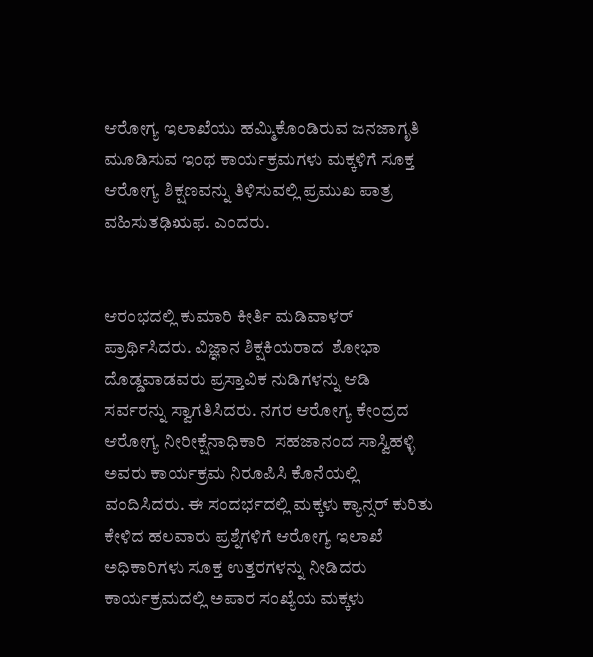ಆರೋಗ್ಯ ಇಲಾಖೆಯು ಹಮ್ಮಿಕೊಂಡಿರುವ ಜನಜಾಗೃತಿ ಮೂಡಿಸುವ ಇಂಥ ಕಾರ್ಯಕ್ರಮಗಳು ಮಕ್ಕಳಿಗೆ ಸೂಕ್ತ ಆರೋಗ್ಯ ಶಿಕ್ಷಣವನ್ನು ತಿಳಿಸುವಲ್ಲಿ ಪ್ರಮುಖ ಪಾತ್ರ ವಹಿಸುತಢಿಋಫ. ಎಂದರು.


ಆರಂಭದಲ್ಲಿ ಕುಮಾರಿ ಕೀರ್ತಿ ಮಡಿವಾಳರ್ ಪ್ರಾರ್ಥಿಸಿದರು. ವಿಜ್ಞಾನ ಶಿಕ್ಷಕಿಯರಾದ  ಶೋಭಾ ದೊಡ್ಡವಾಡವರು ಪ್ರಸ್ತಾವಿಕ ನುಡಿಗಳನ್ನು ಆಡಿ ಸರ್ವರನ್ನು ಸ್ವಾಗತಿಸಿದರು. ನಗರ ಆರೋಗ್ಯ ಕೇಂದ್ರದ ಆರೋಗ್ಯ ನೀರೀಕ್ಷೆನಾಧಿಕಾರಿ  ಸಹಜಾನಂದ ಸಾಸ್ವಿಹಳ್ಳಿ ಅವರು ಕಾರ್ಯಕ್ರಮ ನಿರೂಪಿಸಿ ಕೊನೆಯಲ್ಲಿ ವಂದಿಸಿದರು. ಈ ಸಂದರ್ಭದಲ್ಲಿ ಮಕ್ಕಳು ಕ್ಯಾನ್ಸರ್ ಕುರಿತು ಕೇಳಿದ ಹಲವಾರು ಪ್ರಶ್ನೆಗಳಿಗೆ ಆರೋಗ್ಯ ಇಲಾಖೆ ಅಧಿಕಾರಿಗಳು ಸೂಕ್ತ ಉತ್ತರಗಳನ್ನು ನೀಡಿದರು ಕಾರ್ಯಕ್ರಮದಲ್ಲಿ ಅಪಾರ ಸಂಖ್ಯೆಯ ಮಕ್ಕಳು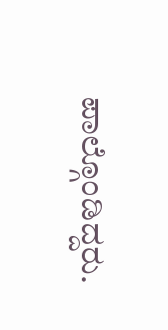ಪಾಲ್ಗೊಂಡಿದ್ದರು.